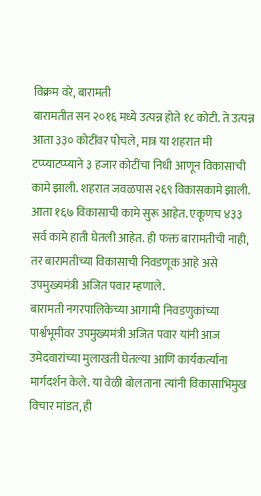विक्रम वरे, बारामती
बारामतीत सन २०१६ मध्ये उत्पन्न होते १८ कोटी. ते उत्पन्न आता ३३० कोटींवर पोचले, मात्र या शहरात मी टप्प्याटप्प्याने ३ हजार कोटींचा निधी आणून विकासाची कामे झाली. शहरात जवळपास २६९ विकासकामे झाली. आता १६७ विकासाची कामे सुरू आहेत. एकूणच ४३३ सर्व कामे हाती घेतली आहेत. ही फक्त बारामतीची नाही, तर बारामतीच्या विकासाची निवडणूक आहे असे उपमुख्यमंत्री अजित पवार म्हणाले.
बारामती नगरपालिकेच्या आगामी निवडणुकांच्या पार्श्वभूमीवर उपमुख्यमंत्री अजित पवार यांनी आज उमेदवारांच्या मुलाखती घेतल्या आणि कार्यकर्त्यांना मार्गदर्शन केले. या वेळी बोलताना त्यांनी विकासाभिमुख विचार मांडत, ही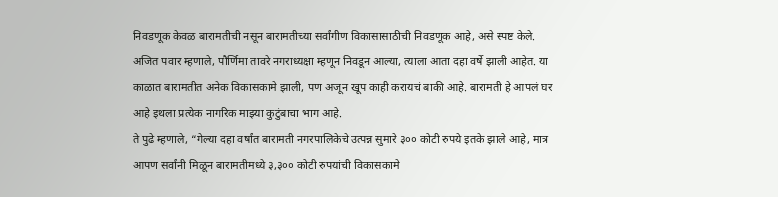निवडणूक केवळ बारामतीची नसून बारामतीच्या सर्वांगीण विकासासाठीची निवडणूक आहे, असे स्पष्ट केले.
अजित पवार म्हणाले, पौर्णिमा तावरे नगराध्यक्षा म्हणून निवडून आल्या, त्याला आता दहा वर्षे झाली आहेत. या काळात बारामतीत अनेक विकासकामे झाली, पण अजून खूप काही करायचं बाकी आहे. बारामती हे आपलं घर आहे इथला प्रत्येक नागरिक माझ्या कुटुंबाचा भाग आहे.
ते पुढे म्हणाले, “गेल्या दहा वर्षांत बारामती नगरपालिकेचे उत्पन्न सुमारे ३०० कोटी रुपये इतके झाले आहे, मात्र आपण सर्वांनी मिळून बारामतीमध्ये ३,३०० कोटी रुपयांची विकासकामे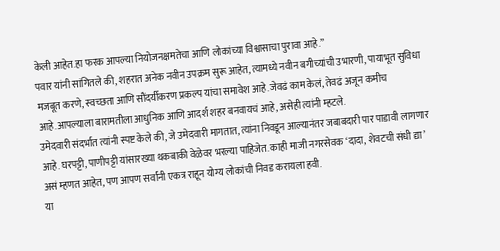केली आहेत.हा फरक आपल्या नियोजनक्षमतेचा आणि लोकांच्या विश्वासाचा पुरावा आहे.”
पवार यांनी सांगितले की, शहरात अनेक नवीन उपक्रम सुरू आहेत, त्यामध्ये नवीन बगीच्यांची उभारणी, पायाभूत सुविधा मजबूत करणे, स्वच्छता आणि सौंदर्यीकरण प्रकल्प यांचा समावेश आहे.जेवढं काम केलं, तेवढं अजून कमीच आहे.आपल्याला बारामतीला आधुनिक आणि आदर्श शहर बनवायचं आहे, असेही त्यांनी म्हटले.
उमेदवारी संदर्भात त्यांनी स्पष्ट केले की, जे उमेदवारी मागतात, त्यांना निवडून आल्यानंतर जबाबदारी पार पाडावी लागणार आहे. घरपट्टी, पाणीपट्टी यांसारख्या थकबाकी वेळेवर भरल्या पाहिजेत. काही माजी नगरसेवक ‘दादा, शेवटची संधी द्या’ असं म्हणत आहेत, पण आपण सर्वांनी एकत्र राहून योग्य लोकांची निवड करायला हवी.
या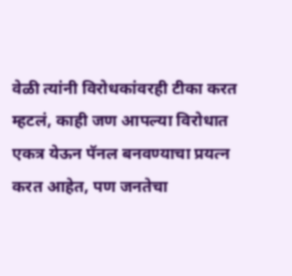वेळी त्यांनी विरोधकांवरही टीका करत म्हटलं, काही जण आपल्या विरोधात एकत्र येऊन पॅनल बनवण्याचा प्रयत्न करत आहेत, पण जनतेचा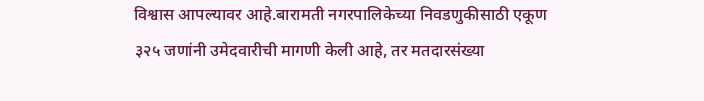विश्वास आपल्यावर आहे.बारामती नगरपालिकेच्या निवडणुकीसाठी एकूण ३२५ जणांनी उमेदवारीची मागणी केली आहे, तर मतदारसंख्या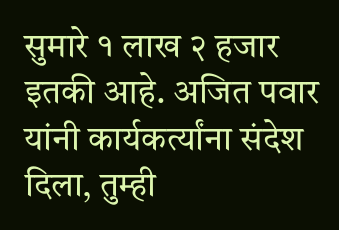सुमारे १ लाख २ हजार इतकी आहे. अजित पवार यांनी कार्यकर्त्यांना संदेश दिला, तुम्ही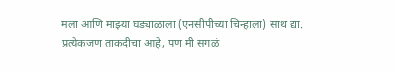मला आणि माझ्या घड्याळाला (एनसीपीच्या चिन्हाला) साथ द्या. प्रत्येकजण ताकदीचा आहे, पण मी सगळं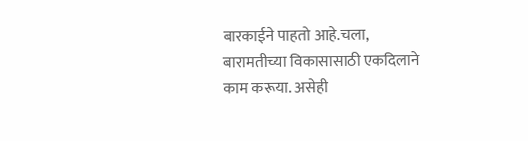बारकाईने पाहतो आहे.चला, बारामतीच्या विकासासाठी एकदिलाने काम करूया. असेही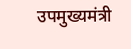उपमुख्यमंत्री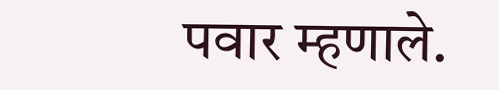पवार म्हणाले.